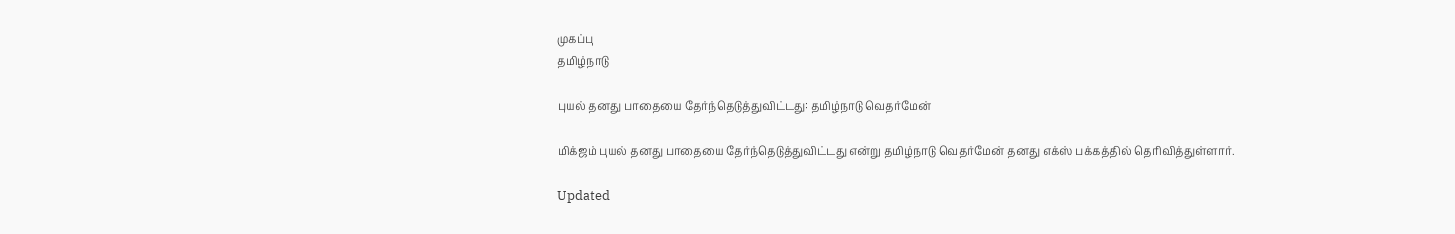முகப்பு
தமிழ்நாடு

புயல் தனது பாதையை தேர்ந்தெடுத்துவிட்டது: தமிழ்நாடு வெதர்மேன்

மிக்ஜம் புயல் தனது பாதையை தேர்ந்தெடுத்துவிட்டது என்று தமிழ்நாடு வெதர்மேன் தனது எக்ஸ் பக்கத்தில் தெரிவித்துள்ளார்.

Updated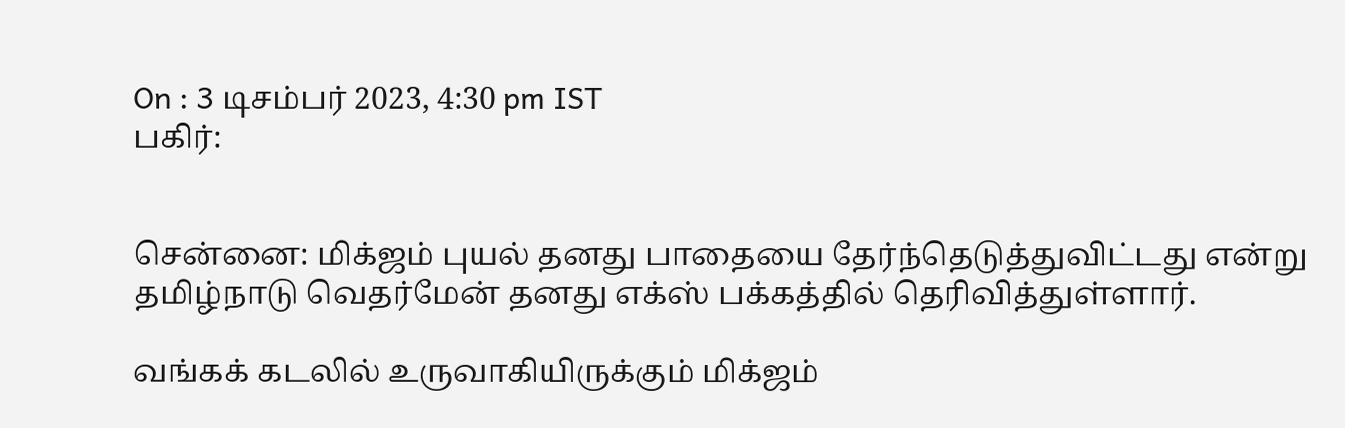On : 3 டிசம்பர் 2023, 4:30 pm IST
பகிர்:


சென்னை: மிக்ஜம் புயல் தனது பாதையை தேர்ந்தெடுத்துவிட்டது என்று தமிழ்நாடு வெதர்மேன் தனது எக்ஸ் பக்கத்தில் தெரிவித்துள்ளார்.

வங்கக் கடலில் உருவாகியிருக்கும் மிக்ஜம்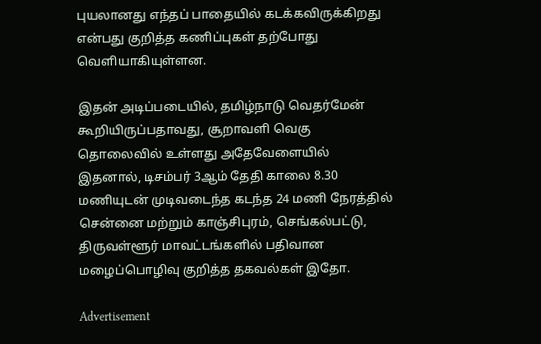புயலானது எந்தப் பாதையில் கடக்கவிருக்கிறது என்பது குறித்த கணிப்புகள் தற்போது வெளியாகியுள்ளன.

இதன் அடிப்படையில், தமிழ்நாடு வெதர்மேன் கூறியிருப்பதாவது, சூறாவளி வெகு தொலைவில் உள்ளது அதேவேளையில் இதனால், டிசம்பர் 3ஆம் தேதி காலை 8.30 மணியுடன் முடிவடைந்த கடந்த 24 மணி நேரத்தில் சென்னை மற்றும் காஞ்சிபுரம், செங்கல்பட்டு, திருவள்ளூர் மாவட்டங்களில் பதிவான மழைப்பொழிவு குறித்த தகவல்கள் இதோ.

Advertisement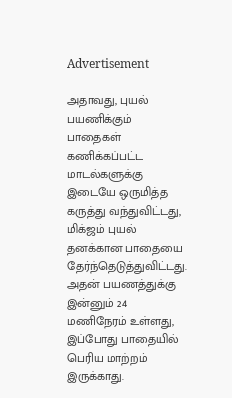Advertisement

அதாவது, புயல் பயணிக்கும் பாதைகள் கணிக்கப்பட்ட மாடல்களுக்கு இடையே ஒருமித்த கருத்து வந்துவிட்டது, மிக்ஜம் புயல் தனக்கான பாதையை தேர்ந்தெடுத்துவிட்டது. அதன் பயணத்துக்கு இன்னும் 24 மணிநேரம் உள்ளது, இப்போது பாதையில் பெரிய மாற்றம் இருக்காது.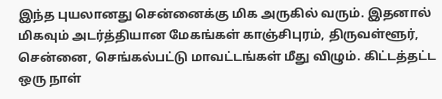இந்த புயலானது சென்னைக்கு மிக அருகில் வரும். இதனால் மிகவும் அடர்த்தியான மேகங்கள் காஞ்சிபுரம், திருவள்ளூர், சென்னை, செங்கல்பட்டு மாவட்டங்கள் மீது விழும். கிட்டத்தட்ட ஒரு நாள்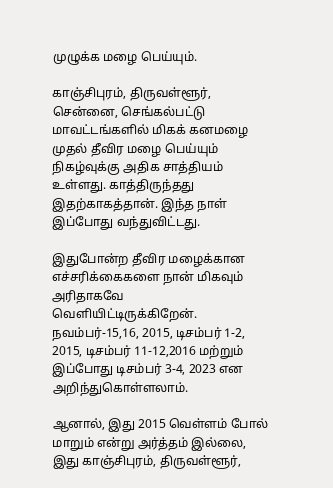முழுக்க மழை பெய்யும்.

காஞ்சிபுரம், திருவள்ளூர், சென்னை, செங்கல்பட்டு மாவட்டங்களில் மிகக் கனமழை முதல் தீவிர மழை பெய்யும் நிகழ்வுக்கு அதிக சாத்தியம் உள்ளது. காத்திருந்தது இதற்காகத்தான். இந்த நாள் இப்போது வந்துவிட்டது.

இதுபோன்ற தீவிர மழைக்கான எச்சரிக்கைகளை நான் மிகவும் அரிதாகவே வெளியிட்டிருக்கிறேன். நவம்பர்-15,16, 2015, டிசம்பர் 1-2, 2015, டிசம்பர் 11-12,2016 மற்றும் இப்போது டிசம்பர் 3-4, 2023 என அறிந்துகொள்ளலாம்.

ஆனால், இது 2015 வெள்ளம் போல் மாறும் என்று அர்த்தம் இல்லை, இது காஞ்சிபுரம், திருவள்ளூர்,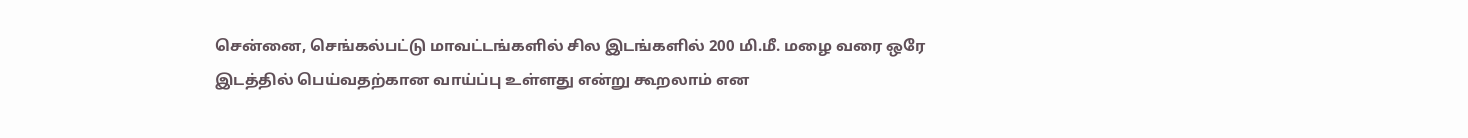சென்னை, செங்கல்பட்டு மாவட்டங்களில் சில இடங்களில் 200 மி.மீ. மழை வரை ஒரே இடத்தில் பெய்வதற்கான வாய்ப்பு உள்ளது என்று கூறலாம் என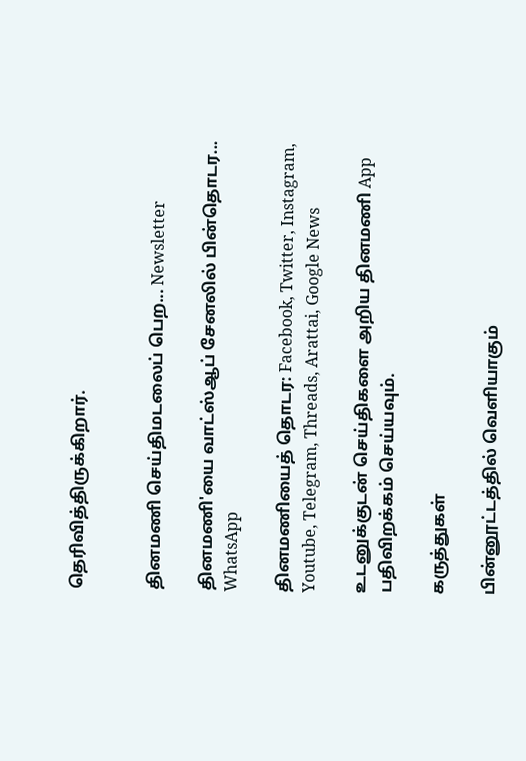தெரிவித்திருக்கிறார்.


தினமணி செய்திமடலைப் பெற... Newsletter

தினமணி'யை வாட்ஸ்ஆப் சேனலில் பின்தொடர... WhatsApp

தினமணியைத் தொடர: Facebook, Twitter, Instagram, Youtube, Telegram, Threads, Arattai, Google News

உடனுக்குடன் செய்திகளை அறிய தினமணி App பதிவிறக்கம் செய்யவும்.

கருத்துகள்

பின்னூட்டத்தில் வெளியாகும்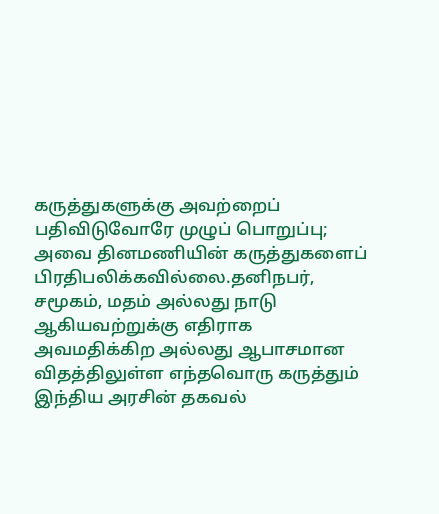கருத்துகளுக்கு அவற்றைப் பதிவிடுவோரே முழுப் பொறுப்பு; அவை தினமணியின் கருத்துகளைப் பிரதிபலிக்கவில்லை.தனிநபர், சமூகம், மதம் அல்லது நாடு ஆகியவற்றுக்கு எதிராக அவமதிக்கிற அல்லது ஆபாசமான விதத்திலுள்ள எந்தவொரு கருத்தும் இந்திய அரசின் தகவல்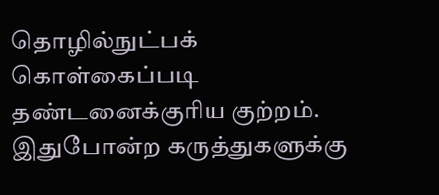தொழில்நுட்பக் கொள்கைப்படி தண்டனைக்குரிய குற்றம். இதுபோன்ற கருத்துகளுக்கு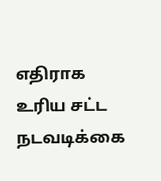எதிராக உரிய சட்ட நடவடிக்கை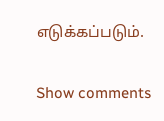எடுக்கப்படும்.

Show comments